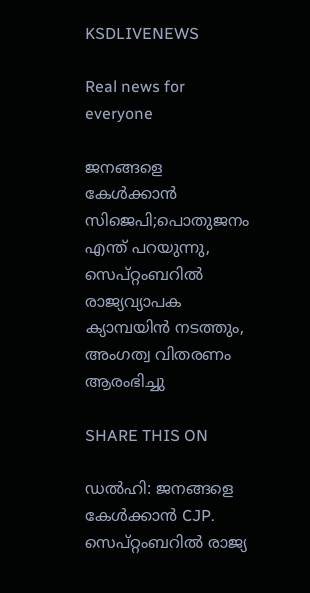KSDLIVENEWS

Real news for everyone

ജനങ്ങളെ കേൾക്കാൻ സിജെപി;പൊതുജനം എന്ത് പറയുന്നു, സെപ്റ്റംബറിൽ രാജ്യവ്യാപക ക്യാമ്പയിൻ നടത്തും, അംഗത്വ വിതരണം ആരംഭിച്ചു

SHARE THIS ON

ഡൽഹി: ജനങ്ങളെ കേൾക്കാൻ CJP. സെപ്റ്റംബറിൽ രാജ്യ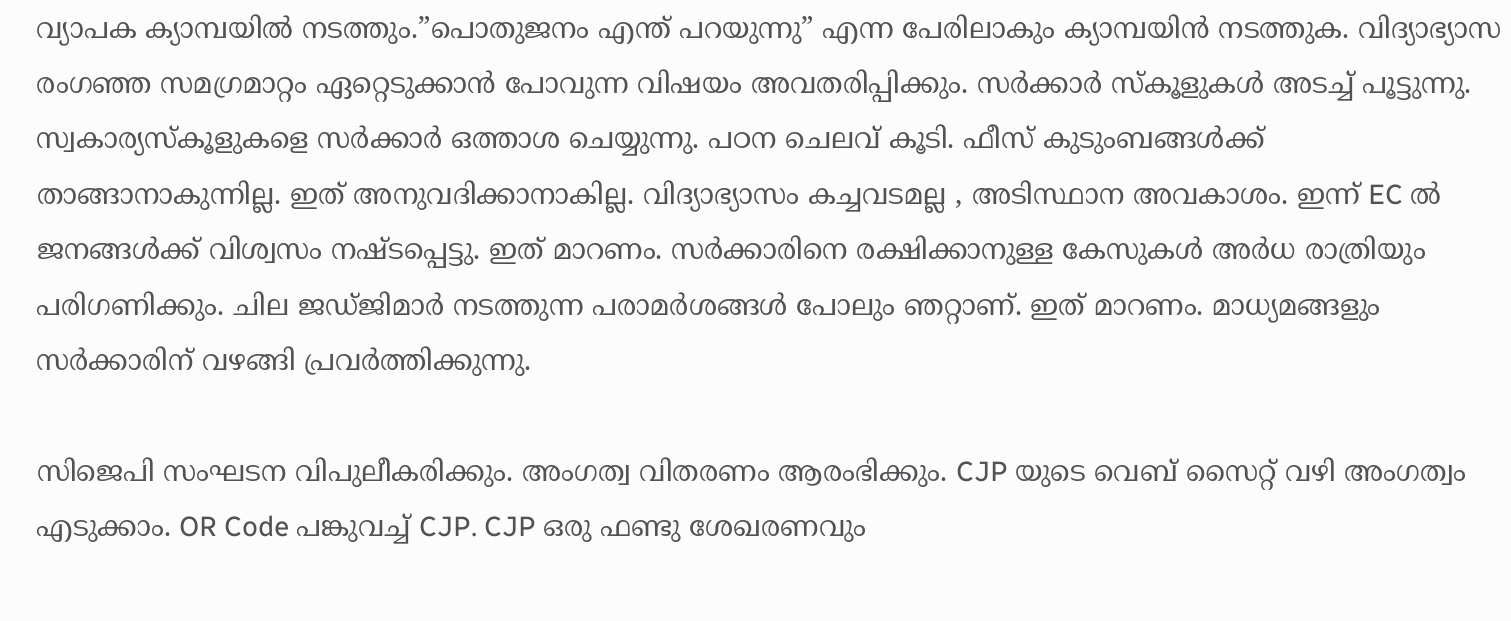വ്യാപക ക്യാമ്പയിൽ നടത്തും.”പൊതുജനം എന്ത് പറയുന്നു” എന്ന പേരിലാകും ക്യാമ്പയിൻ നടത്തുക. വിദ്യാഭ്യാസ രംഗഞ്ഞ സമഗ്രമാറ്റം ഏറ്റെടുക്കാൻ പോവുന്ന വിഷയം അവതരിപ്പിക്കും. സർക്കാർ സ്കൂളുകൾ അടച്ച് പൂട്ടുന്നു. സ്വകാര്യസ്കൂളുകളെ സർക്കാർ ഒത്താശ ചെയ്യുന്നു. പഠന ചെലവ് കൂടി. ഫീസ് കുടുംബങ്ങൾക്ക് താങ്ങാനാകുന്നില്ല. ഇത് അനുവദിക്കാനാകില്ല. വിദ്യാഭ്യാസം കച്ചവടമല്ല , അടിസ്ഥാന അവകാശം. ഇന്ന് EC ൽ ജനങ്ങൾക്ക് വിശ്വസം നഷ്‌ടപ്പെട്ടു. ഇത് മാറണം. സർക്കാരിനെ രക്ഷിക്കാനുള്ള കേസുകൾ അർധ രാത്രിയും പരിഗണിക്കും. ചില ജഡ്ജിമാർ നടത്തുന്ന പരാമർശങ്ങൾ പോലും ഞറ്റാണ്. ഇത് മാറണം. മാധ്യമങ്ങളും സർക്കാരിന് വഴങ്ങി പ്രവർത്തിക്കുന്നു.

സിജെപി സംഘടന വിപുലീകരിക്കും. അംഗത്വ വിതരണം ആരംഭിക്കും. CJP യുടെ വെബ് സൈറ്റ് വഴി അംഗത്വം എടുക്കാം. OR Code പങ്കുവച്ച് CJP. CJP ഒരു ഫണ്ടു ശേഖരണവും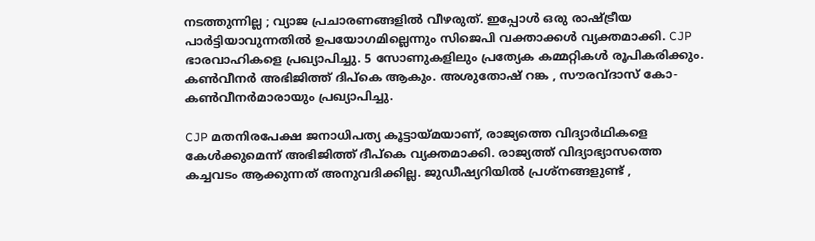നടത്തുന്നില്ല ; വ്യാജ പ്രചാരണങ്ങളിൽ വീഴരുത്. ഇപ്പോൾ ഒരു രാഷ്ട്രീയ പാർട്ടിയാവുന്നതിൽ ഉപയോഗമില്ലെന്നും സിജെപി വക്താക്കൾ വ്യക്തമാക്കി. CJP ഭാരവാഹികളെ പ്രഖ്യാപിച്ചു. 5 സോണുകളിലും പ്രത്യേക കമ്മറ്റികൾ രൂപികരിക്കും. കൺവീനർ അഭിജിത്ത് ദിപ്കെ ആകും. അശുതോഷ് റങ്ക , സൗരവ്ദാസ് കോ-കൺവീനർമാരായും പ്രഖ്യാപിച്ചു.

CJP മതനിരപേക്ഷ ജനാധിപത്യ കൂട്ടായ്മയാണ്, രാജ്യത്തെ വിദ്യാർഥികളെ കേൾക്കുമെന്ന് അഭിജിത്ത് ദീപ്കെ വ്യക്തമാക്കി. രാജ്യത്ത് വിദ്യാഭ്യാസത്തെ കച്ചവടം ആക്കുന്നത് അനുവദിക്കില്ല. ജുഡീഷ്യറിയിൽ പ്രശ്‌നങ്ങളുണ്ട് ,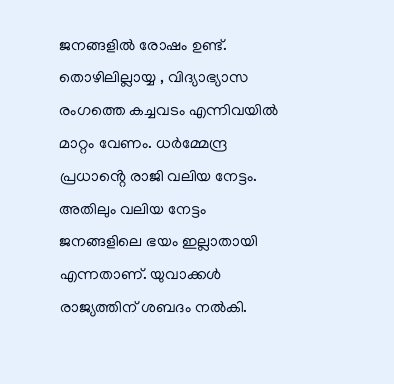ജനങ്ങളിൽ രോഷം ഉണ്ട്. തൊഴിലില്ലായ്യ , വിദ്യാഭ്യാസ രംഗത്തെ കച്ചവടം എന്നിവയിൽ മാറ്റം വേണം. ധർമ്മേന്ദ്ര പ്രധാൻ്റെ രാജി വലിയ നേട്ടം. അതിലും വലിയ നേട്ടം ജനങ്ങളിലെ ഭയം ഇല്ലാതായി എന്നതാണ്. യുവാക്കൾ രാജ്യത്തിന് ശബദം നൽകി.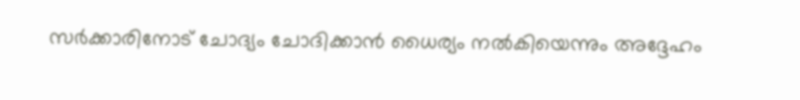സർക്കാരിനോട് ചോദ്യം ചോദിക്കാൻ ധൈര്യം നൽകിയെന്നും അദ്ദേഹം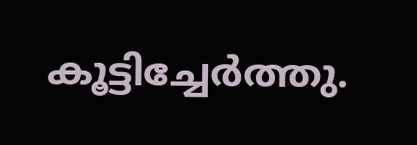കൂട്ടിച്ചേർത്തു.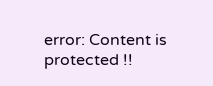error: Content is protected !!